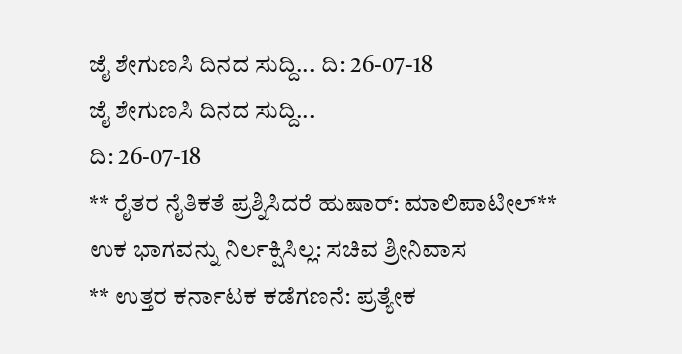ಜೈ ಶೇಗುಣಸಿ ದಿನದ ಸುದ್ದಿ... ದಿ: 26-07-18
ಜೈ ಶೇಗುಣಸಿ ದಿನದ ಸುದ್ದಿ...
ದಿ: 26-07-18
** ರೈತರ ನೈತಿಕತೆ ಪ್ರಶ್ನಿಸಿದರೆ ಹುಷಾರ್: ಮಾಲಿಪಾಟೀಲ್** ಉಕ ಭಾಗವನ್ನು ನಿರ್ಲಕ್ಷಿಸಿಲ್ಲ: ಸಚಿವ ಶ್ರೀನಿವಾಸ
** ಉತ್ತರ ಕರ್ನಾಟಕ ಕಡೆಗಣನೆ: ಪ್ರತ್ಯೇಕ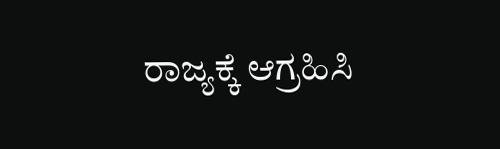ರಾಜ್ಯಕ್ಕೆ ಆಗ್ರಹಿಸಿ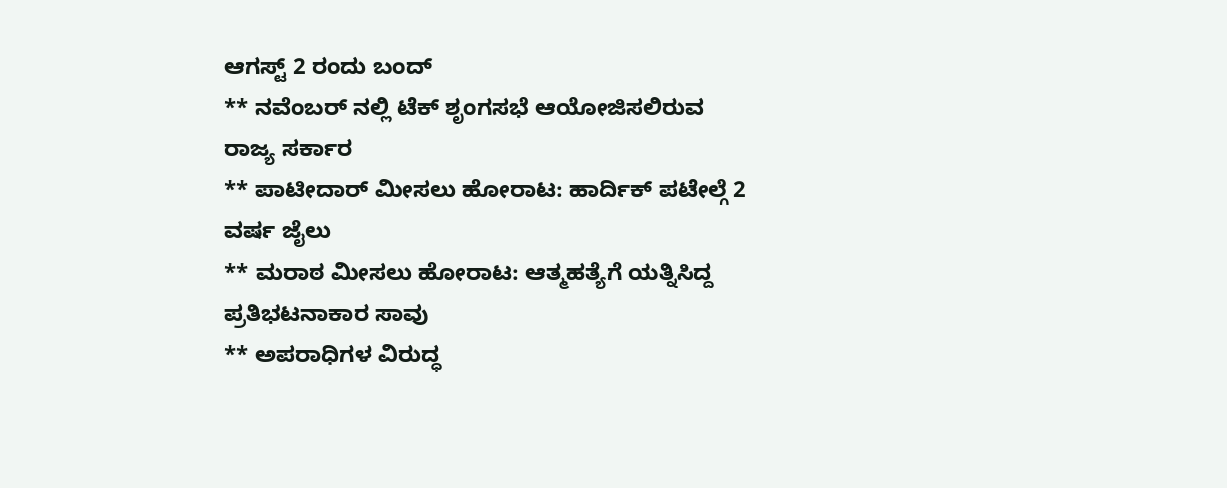ಆಗಸ್ಟ್ 2 ರಂದು ಬಂದ್
** ನವೆಂಬರ್ ನಲ್ಲಿ ಟೆಕ್ ಶೃಂಗಸಭೆ ಆಯೋಜಿಸಲಿರುವ ರಾಜ್ಯ ಸರ್ಕಾರ
** ಪಾಟೀದಾರ್ ಮೀಸಲು ಹೋರಾಟ: ಹಾರ್ದಿಕ್ ಪಟೇಲ್ಗೆ 2 ವರ್ಷ ಜೈಲು
** ಮರಾಠ ಮೀಸಲು ಹೋರಾಟ: ಆತ್ಮಹತ್ಯೆಗೆ ಯತ್ನಿಸಿದ್ದ ಪ್ರತಿಭಟನಾಕಾರ ಸಾವು
** ಅಪರಾಧಿಗಳ ವಿರುದ್ಧ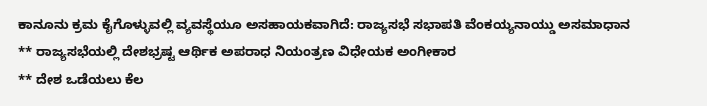ಕಾನೂನು ಕ್ರಮ ಕೈಗೊಳ್ಳುವಲ್ಲಿ ವ್ಯವಸ್ಥೆಯೂ ಅಸಹಾಯಕವಾಗಿದೆ: ರಾಜ್ಯಸಭೆ ಸಭಾಪತಿ ವೆಂಕಯ್ಯನಾಯ್ಡು ಅಸಮಾಧಾನ
** ರಾಜ್ಯಸಭೆಯಲ್ಲಿ ದೇಶಭ್ರಷ್ಟ ಆರ್ಥಿಕ ಅಪರಾಧ ನಿಯಂತ್ರಣ ವಿಧೇಯಕ ಅಂಗೀಕಾರ
** ದೇಶ ಒಡೆಯಲು ಕೆಲ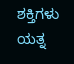ಶಕ್ತಿಗಳು ಯತ್ನ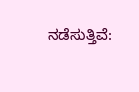ನಡೆಸುತ್ತಿವೆ: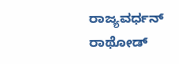ರಾಜ್ಯವರ್ಧನ್ ರಾಥೋಡ್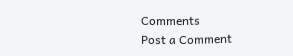Comments
Post a Comment